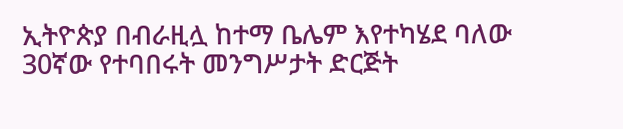ኢትዮጵያ በብራዚሏ ከተማ ቤሌም እየተካሄደ ባለው 30ኛው የተባበሩት መንግሥታት ድርጅት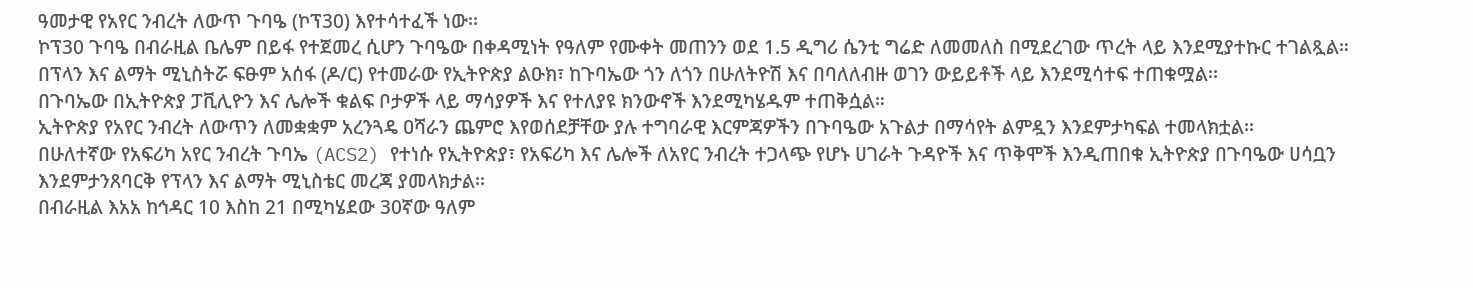ዓመታዊ የአየር ንብረት ለውጥ ጉባዔ (ኮፕ30) እየተሳተፈች ነው፡፡
ኮፕ30 ጉባዔ በብራዚል ቤሌም በይፋ የተጀመረ ሲሆን ጉባዔው በቀዳሚነት የዓለም የሙቀት መጠንን ወደ 1.5 ዲግሪ ሴንቲ ግሬድ ለመመለስ በሚደረገው ጥረት ላይ እንደሚያተኩር ተገልጿል።
በፕላን እና ልማት ሚኒስትሯ ፍፁም አሰፋ (ዶ/ር) የተመራው የኢትዮጵያ ልዑክ፣ ከጉባኤው ጎን ለጎን በሁለትዮሽ እና በባለለብዙ ወገን ውይይቶች ላይ እንደሚሳተፍ ተጠቁሟል፡፡
በጉባኤው በኢትዮጵያ ፓቪሊዮን እና ሌሎች ቁልፍ ቦታዎች ላይ ማሳያዎች እና የተለያዩ ክንውኖች እንደሚካሄዱም ተጠቅሷል።
ኢትዮጵያ የአየር ንብረት ለውጥን ለመቋቋም አረንጓዴ ዐሻራን ጨምሮ እየወሰደቻቸው ያሉ ተግባራዊ እርምጃዎችን በጉባዔው አጉልታ በማሳየት ልምዷን እንደምታካፍል ተመላክቷል፡፡
በሁለተኛው የአፍሪካ አየር ንብረት ጉባኤ (ACS2) የተነሱ የኢትዮጵያ፣ የአፍሪካ እና ሌሎች ለአየር ንብረት ተጋላጭ የሆኑ ሀገራት ጉዳዮች እና ጥቅሞች እንዲጠበቁ ኢትዮጵያ በጉባዔው ሀሳቧን እንደምታንጸባርቅ የፕላን እና ልማት ሚኒስቴር መረጃ ያመላክታል፡፡
በብራዚል እአአ ከኅዳር 10 እስከ 21 በሚካሄደው 30ኛው ዓለም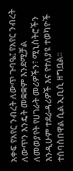አቀፍ የአየር ንብረት ለውጥ ጉባዔ፤ የአየር ንብረት ለውጥን እንዴት መቋቋም እንደሚቻል ለመወያየት የሀገራት መሪዎችን፣ ሚኒስትሮችን እንዲሁም ተደራዳሪዎች እና የተለያዩ ተወካዮች ተሰባስበዋል ሲል ኢቢሲ ዘግቧል፡፡